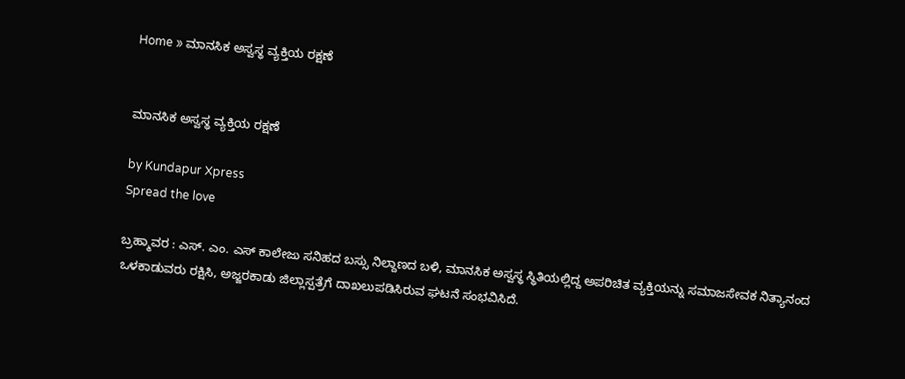Home » ಮಾನಸಿಕ ಅಸ್ವಸ್ಥ ವ್ಯಕ್ತಿಯ ರಕ್ಷಣೆ


ಮಾನಸಿಕ ಅಸ್ವಸ್ಥ ವ್ಯಕ್ತಿಯ ರಕ್ಷಣೆ

by Kundapur Xpress
Spread the love

ಬ್ರಹ್ಮಾವರ : ಎಸ್. ಎಂ. ಎಸ್ ಕಾಲೇಜು ಸನಿಹದ ಬಸ್ಸು ನಿಲ್ದಾಣದ ಬಳಿ, ಮಾನಸಿಕ ಅಸ್ವಸ್ಥ ಸ್ಥಿತಿಯಲ್ಲಿದ್ದ ಅಪರಿಚಿತ ವ್ಯಕ್ತಿಯನ್ನು ಸಮಾಜಸೇವಕ ನಿತ್ಯಾನಂದ ಒಳಕಾಡುವರು ರಕ್ಷಿಸಿ, ಅಜ್ಜರಕಾಡು ಜಿಲ್ಲಾಸ್ಪತ್ರೆಗೆ ದಾಖಲುಪಡಿಸಿರುವ ಘಟನೆ ಸಂಭವಿಸಿದೆ.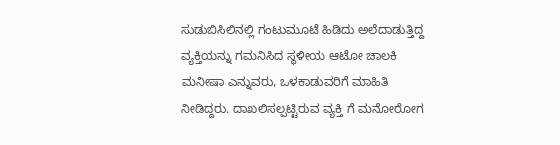ಸುಡುಬಿಸಿಲಿನಲ್ಲಿ ಗಂಟುಮೂಟೆ ಹಿಡಿದು ಅಲೆದಾಡುತ್ತಿದ್ದ ವ್ಯಕ್ತಿಯನ್ನು ಗಮನಿಸಿದ ಸ್ಥಳೀಯ ಆಟೋ ಚಾಲಕಿ ಮನೀಷಾ ಎನ್ನುವರು, ಒಳಕಾಡುವರಿಗೆ ಮಾಹಿತಿ ನೀಡಿದ್ದರು. ದಾಖಲಿಸಲ್ಪಟ್ಟಿರುವ ವ್ಯಕ್ತಿ ಗೆ ಮನೋರೋಗ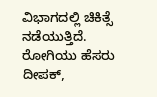ವಿಭಾಗದಲ್ಲಿ ಚಿಕಿತ್ಸೆ ನಡೆಯುತ್ತಿದೆ. ರೋಗಿಯು ಹೆಸರು ದೀಪಕ್,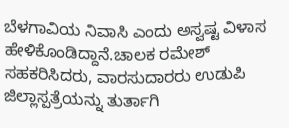ಬೆಳಗಾವಿಯ ನಿವಾಸಿ ಎಂದು‌ ಅಸ್ವಷ್ಟ ವಿಳಾಸ ಹೇಳಿಕೊಂಡಿದ್ದಾನೆ.ಚಾಲಕ ರಮೇಶ್ ಸಹಕರಿಸಿದರು, ವಾರಸುದಾರರು ಉಡುಪಿ ಜಿಲ್ಲಾಸ್ಪತ್ರೆಯನ್ನು ತುರ್ತಾಗಿ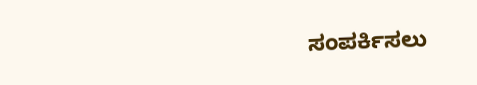ಸಂಪರ್ಕಿಸಲು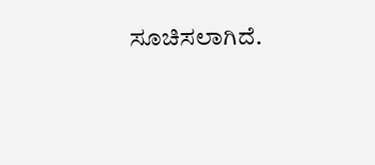ಸೂಚಿಸಲಾಗಿದೆ.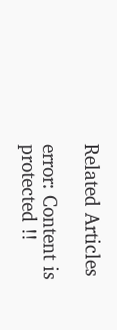Related Articles

error: Content is protected !!